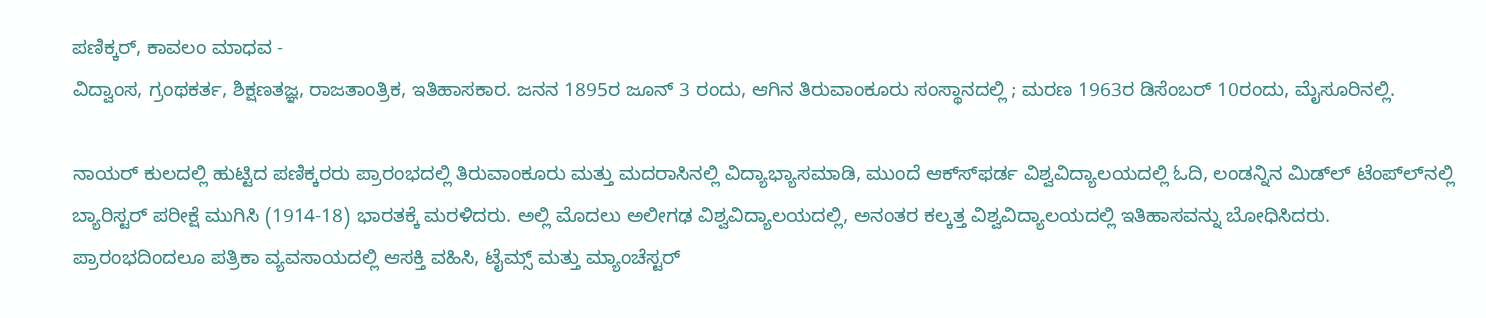ಪಣಿಕ್ಕರ್, ಕಾವಲಂ ಮಾಧವ -
ವಿದ್ವಾಂಸ, ಗ್ರಂಥಕರ್ತ, ಶಿಕ್ಷಣತಜ್ಞ, ರಾಜತಾಂತ್ರಿಕ, ಇತಿಹಾಸಕಾರ. ಜನನ 1895ರ ಜೂನ್ 3 ರಂದು, ಆಗಿನ ತಿರುವಾಂಕೂರು ಸಂಸ್ಥಾನದಲ್ಲಿ ; ಮರಣ 1963ರ ಡಿಸೆಂಬರ್ 10ರಂದು, ಮೈಸೂರಿನಲ್ಲಿ.

ನಾಯರ್ ಕುಲದಲ್ಲಿ ಹುಟ್ಟಿದ ಪಣಿಕ್ಕರರು ಪ್ರಾರಂಭದಲ್ಲಿ ತಿರುವಾಂಕೂರು ಮತ್ತು ಮದರಾಸಿನಲ್ಲಿ ವಿದ್ಯಾಭ್ಯಾಸಮಾಡಿ, ಮುಂದೆ ಆಕ್ಸ್‍ಫರ್ಡ ವಿಶ್ವವಿದ್ಯಾಲಯದಲ್ಲಿ ಓದಿ, ಲಂಡನ್ನಿನ ಮಿಡ್‍ಲ್ ಟೆಂಪ್‍ಲ್‍ನಲ್ಲಿ ಬ್ಯಾರಿಸ್ಟರ್ ಪರೀಕ್ಷೆ ಮುಗಿಸಿ (1914-18) ಭಾರತಕ್ಕೆ ಮರಳಿದರು. ಅಲ್ಲಿ ಮೊದಲು ಅಲೀಗಢ ವಿಶ್ವವಿದ್ಯಾಲಯದಲ್ಲಿ, ಅನಂತರ ಕಲ್ಕತ್ತ ವಿಶ್ವವಿದ್ಯಾಲಯದಲ್ಲಿ ಇತಿಹಾಸವನ್ನು ಬೋಧಿಸಿದರು. ಪ್ರಾರಂಭದಿಂದಲೂ ಪತ್ರಿಕಾ ವ್ಯವಸಾಯದಲ್ಲಿ ಆಸಕ್ತಿ ವಹಿಸಿ, ಟೈಮ್ಸ್ ಮತ್ತು ಮ್ಯಾಂಚೆಸ್ಟರ್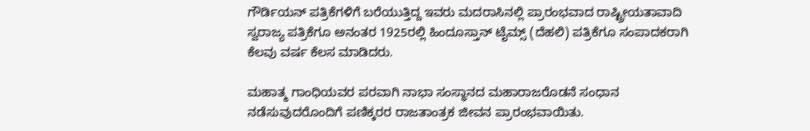ಗೌರ್ಡಿಯನ್ ಪತ್ರಿಕೆಗಳಿಗೆ ಬರೆಯುತ್ತಿದ್ದ ಇವರು ಮದರಾಸಿನಲ್ಲಿ ಪ್ರಾರಂಭವಾದ ರಾಷ್ಟ್ರೀಯತಾವಾದಿ ಸ್ವರಾಜ್ಯ ಪತ್ರಿಕೆಗೂ ಅನಂತರ 1925ರಲ್ಲಿ ಹಿಂದೂಸ್ತಾನ್ ಟೈಮ್ಸ್ (ದೆಹಲಿ) ಪತ್ರಿಕೆಗೂ ಸಂಪಾದಕರಾಗಿ ಕೆಲವು ವರ್ಷ ಕೆಲಸ ಮಾಡಿದರು.

ಮಹಾತ್ಮ ಗಾಂಧಿಯವರ ಪರವಾಗಿ ನಾಭಾ ಸಂಸ್ಥಾನದ ಮಹಾರಾಜರೊಡನೆ ಸಂಧಾನ ನಡೆಸುವುದರೊಂದಿಗೆ ಪಣಿಕ್ಕರರ ರಾಜತಾಂತ್ರಕ ಜೀವನ ಪ್ರಾರಂಭವಾಯಿತು.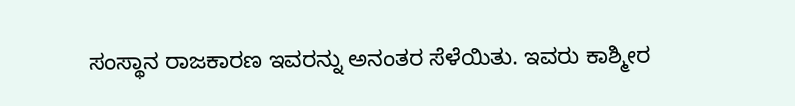ಸಂಸ್ಥಾನ ರಾಜಕಾರಣ ಇವರನ್ನು ಅನಂತರ ಸೆಳೆಯಿತು. ಇವರು ಕಾಶ್ಮೀರ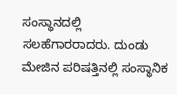ಸಂಸ್ಥಾನದಲ್ಲಿ ಸಲಹೆಗಾರರಾದರು. ದುಂಡು ಮೇಜಿನ ಪರಿಷತ್ತಿನಲ್ಲಿ ಸಂಸ್ಥಾನಿಕ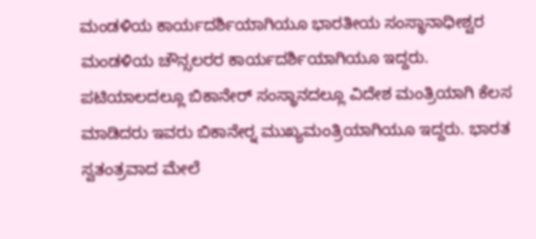ಮಂಡಳಿಯ ಕಾರ್ಯದರ್ಶಿಯಾಗಿಯೂ ಭಾರತೀಯ ಸಂಸ್ಥಾನಾಧೀಶ್ವರ ಮಂಡಳಿಯ ಚೌನ್ಸಲರರ ಕಾರ್ಯದರ್ಶಿಯಾಗಿಯೂ ಇದ್ದರು. ಪಟಿಯಾಲದಲ್ಲೂ ಬಿಕಾನೇರ್ ಸಂಸ್ಥಾನದಲ್ಲೂ ವಿದೇಶ ಮಂತ್ರಿಯಾಗಿ ಕೆಲಸ ಮಾಡಿದರು ಇವರು ಬಿಕಾನೇರ್‍ನ ಮುಖ್ಯಮಂತ್ರಿಯಾಗಿಯೂ ಇದ್ದರು. ಭಾರತ ಸ್ವತಂತ್ರವಾದ ಮೇಲೆ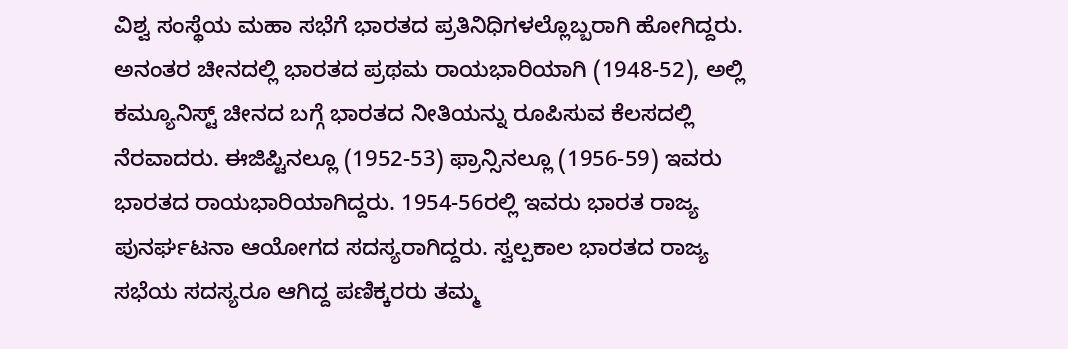ವಿಶ್ವ ಸಂಸ್ಥೆಯ ಮಹಾ ಸಭೆಗೆ ಭಾರತದ ಪ್ರತಿನಿಧಿಗಳಲ್ಲೊಬ್ಬರಾಗಿ ಹೋಗಿದ್ದರು. ಅನಂತರ ಚೀನದಲ್ಲಿ ಭಾರತದ ಪ್ರಥಮ ರಾಯಭಾರಿಯಾಗಿ (1948-52), ಅಲ್ಲಿ ಕಮ್ಯೂನಿಸ್ಟ್ ಚೀನದ ಬಗ್ಗೆ ಭಾರತದ ನೀತಿಯನ್ನು ರೂಪಿಸುವ ಕೆಲಸದಲ್ಲಿ ನೆರವಾದರು. ಈಜಿಪ್ಟಿನಲ್ಲೂ (1952-53) ಫ್ರಾನ್ಸಿನಲ್ಲೂ (1956-59) ಇವರು ಭಾರತದ ರಾಯಭಾರಿಯಾಗಿದ್ದರು. 1954-56ರಲ್ಲಿ ಇವರು ಭಾರತ ರಾಜ್ಯ ಪುನರ್ಘಟನಾ ಆಯೋಗದ ಸದಸ್ಯರಾಗಿದ್ದರು. ಸ್ವಲ್ಪಕಾಲ ಭಾರತದ ರಾಜ್ಯ ಸಭೆಯ ಸದಸ್ಯರೂ ಆಗಿದ್ದ ಪಣಿಕ್ಕರರು ತಮ್ಮ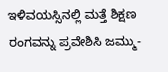ಇಳಿವಯಸ್ಸಿನಲ್ಲಿ ಮತ್ತೆ ಶಿಕ್ಷಣ ರಂಗವನ್ನು ಪ್ರವೇಶಿಸಿ ಜಮ್ಮು-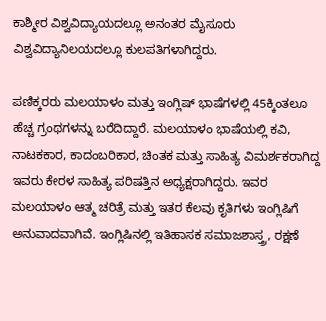ಕಾಶ್ಮೀರ ವಿಶ್ವವಿದ್ಯಾಯದಲ್ಲೂ ಅನಂತರ ಮೈಸೂರು ವಿಶ್ವವಿದ್ಯಾನಿಲಯದಲ್ಲೂ ಕುಲಪತಿಗಳಾಗಿದ್ದರು.

ಪಣಿಕ್ಕರರು ಮಲಯಾಳಂ ಮತ್ತು ಇಂಗ್ಲಿಷ್ ಭಾಷೆಗಳಲ್ಲಿ 45ಕ್ಕಿಂತಲೂ ಹೆಚ್ಚ ಗ್ರಂಥಗಳನ್ನು ಬರೆದಿದ್ದಾರೆ. ಮಲಯಾಳಂ ಭಾಷೆಯಲ್ಲಿ ಕವಿ, ನಾಟಕಕಾರ, ಕಾದಂಬರಿಕಾರ, ಚಿಂತಕ ಮತ್ತು ಸಾಹಿತ್ಯ ವಿಮರ್ಶಕರಾಗಿದ್ದ ಇವರು ಕೇರಳ ಸಾಹಿತ್ಯ ಪರಿಷತ್ತಿನ ಅಧ್ಯಕ್ಷರಾಗಿದ್ದರು. ಇವರ ಮಲಯಾಳಂ ಆತ್ಮ ಚರಿತ್ರೆ ಮತ್ತು ಇತರ ಕೆಲವು ಕೃತಿಗಳು ಇಂಗ್ಲಿಷಿಗೆ ಅನುವಾದವಾಗಿವೆ. ಇಂಗ್ಲಿಷಿನಲ್ಲಿ ಇತಿಹಾಸಕ ಸಮಾಜಶಾಸ್ತ್ರ, ರಕ್ಷಣೆ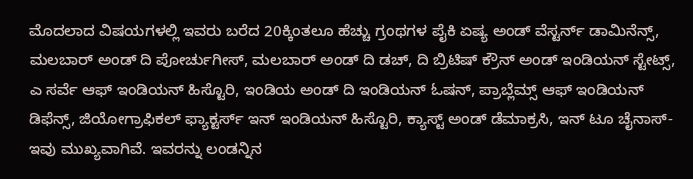ಮೊದಲಾದ ವಿಷಯಗಳಲ್ಲಿ ಇವರು ಬರೆದ 20ಕ್ಕಿಂತಲೂ ಹೆಚ್ಚು ಗ್ರಂಥಗಳ ಪೈಕಿ ಏಷ್ಯ ಅಂಡ್ ವೆಸ್ಟರ್ನ್ ಡಾಮಿನೆನ್ಸ್, ಮಲಬಾರ್ ಅಂಡ್ ದಿ ಪೋರ್ಚುಗೀಸ್, ಮಲಬಾರ್ ಅಂಡ್ ದಿ ಡಚ್, ದಿ ಬ್ರಿಟಿಷ್ ಕ್ರೌನ್ ಅಂಡ್ ಇಂಡಿಯನ್ ಸ್ಟೇಟ್ಸ್, ಎ ಸರ್ವೆ ಆಫ್ ಇಂಡಿಯನ್ ಹಿಸ್ಟೊರಿ, ಇಂಡಿಯ ಅಂಡ್ ದಿ ಇಂಡಿಯನ್ ಓಷನ್, ಪ್ರಾಬ್ಲೆಮ್ಸ್ ಆಫ್ ಇಂಡಿಯನ್ ಡಿಫೆನ್ಸ್, ಜಿಯೋಗ್ರಾಫಿಕಲ್ ಫ್ಯಾಕ್ಟರ್ಸ್ ಇನ್ ಇಂಡಿಯನ್ ಹಿಸ್ಟೊರಿ, ಕ್ಯಾಸ್ಟ್ ಅಂಡ್ ಡೆಮಾಕ್ರಸಿ, ಇನ್ ಟೂ ಚೈನಾಸ್- ಇವು ಮುಖ್ಯವಾಗಿವೆ. ಇವರನ್ನು ಲಂಡನ್ನಿನ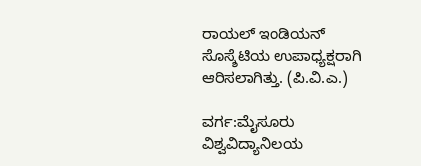ರಾಯಲ್ ಇಂಡಿಯನ್ ಸೊಸ್ಶೆಟಿಯ ಉಪಾಧ್ಯಕ್ಷರಾಗಿ ಆರಿಸಲಾಗಿತ್ತು. (ಪಿ.ವಿ.ಎ.)

ವರ್ಗ:ಮೈಸೂರು ವಿಶ್ವವಿದ್ಯಾನಿಲಯ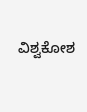ವಿಶ್ವಕೋಶ